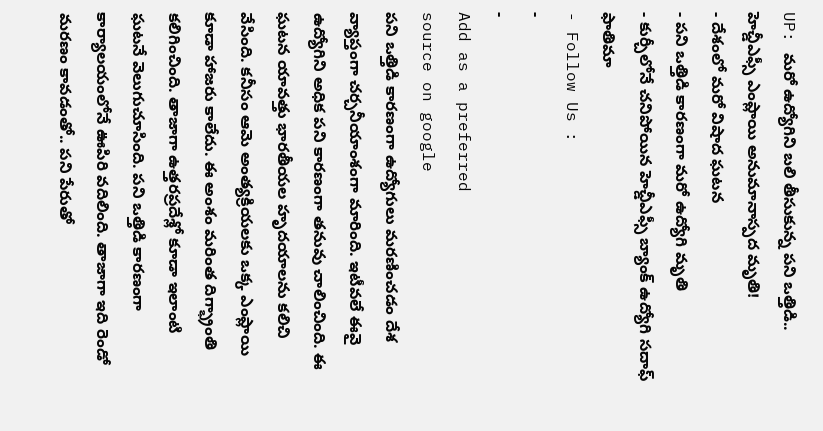UP: మరో ఉద్యోగిని బలి తీసుకున్న పని ఒత్తిడి.. హెచ్డీఎఫ్సీ ఎంప్లాయి అనుమానాస్పద మృతి!
- దేశంలో మరో విషాద ఘటన
- పని ఒత్తిడి కారణంగా మరో ఉద్యోగి మృతి
- కుర్చీలోనే చనిపోయిన హెచ్డీఎఫ్సీ బ్యాంక్ ఉద్యోగి సదాఫ్ ఫాతిమా
- Follow Us :
-
-
Add as a preferred
source on google
పని ఒత్తిడి కారణంగా ఉద్యోగులు మరణించడం దేశ వ్యాప్తంగా చర్చనీయాంశంగా మారింది. ఇటీవలే ఈవై ఉద్యోగిని అధిక పని కారణంగా తనువు చాలించింది. ఈ ఘటన యావత్తు భారతీయల హృదయాలను కలిచి వేసింది. కనీసం ఆమె అంత్యక్రియలకు ఒక్క ఎంప్లాయి కూడా హాజరు కాలేదు. ఈ అంశం మరింత దిగ్భ్రాంతి కలిగించింది. తాజాగా ఉత్తరప్రదేశ్లో కూడా ఇలాంటి ఘటనే వెలుగుచూసింది. పని ఒత్తిడి కారణంగా కార్యాలయంలోనే ఊపిరి వదిలింది. తాజాగా ఇది రెండో మరణం కావడంతో.. పని పేరుతో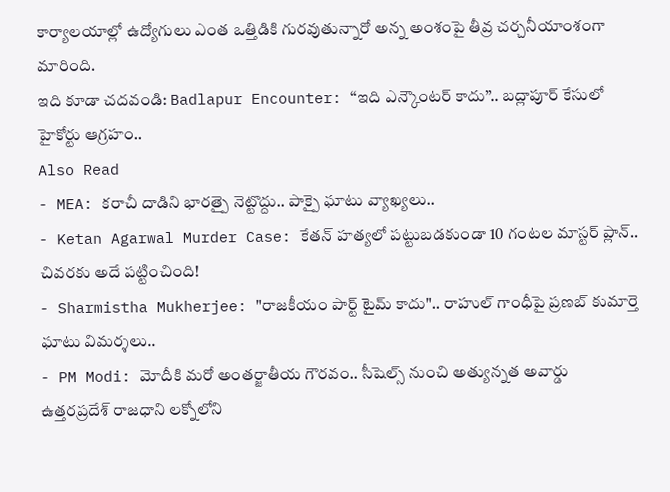కార్యాలయాల్లో ఉద్యోగులు ఎంత ఒత్తిడికి గురవుతున్నారో అన్న అంశంపై తీవ్ర చర్చనీయాంశంగా మారింది.
ఇది కూడా చదవండి: Badlapur Encounter: ‘‘ఇది ఎన్కౌంటర్ కాదు’’.. బద్లాపూర్ కేసులో హైకోర్టు ఆగ్రహం..
Also Read
- MEA: కరాచీ దాడిని భారత్పై నెట్టొద్దు.. పాక్పై ఘాటు వ్యాఖ్యలు..
- Ketan Agarwal Murder Case: కేతన్ హత్యలో పట్టుబడకుండా 10 గంటల మాస్టర్ ప్లాన్.. చివరకు అదే పట్టించింది!
- Sharmistha Mukherjee: "రాజకీయం పార్ట్ టైమ్ కాదు".. రాహుల్ గాంధీపై ప్రణబ్ కుమార్తె ఘాటు విమర్శలు..
- PM Modi: మోదీకి మరో అంతర్జాతీయ గౌరవం.. సీషెల్స్ నుంచి అత్యున్నత అవార్డు
ఉత్తరప్రదేశ్ రాజధాని లక్నోలోని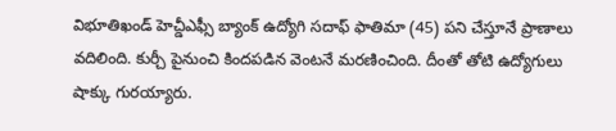విభూతిఖండ్ హెచ్డీఎఫ్సీ బ్యాంక్ ఉద్యోగి సదాఫ్ ఫాతిమా (45) పని చేస్తూనే ప్రాణాలు వదిలింది. కుర్చీ పైనుంచి కిందపడిన వెంటనే మరణించింది. దీంతో తోటి ఉద్యోగులు షాక్కు గురయ్యారు.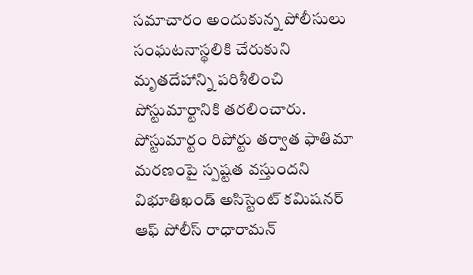సమాచారం అందుకున్న పోలీసులు సంఘటనాస్థలికి చేరుకుని మృతదేహాన్ని పరిశీలించి పోస్టుమార్టానికి తరలించారు. పోస్టుమార్టం రిపోర్టు తర్వాత ఫాతిమా మరణంపై స్పష్టత వస్తుందని విభూతిఖండ్ అసిస్టెంట్ కమిషనర్ ఆఫ్ పోలీస్ రాధారామన్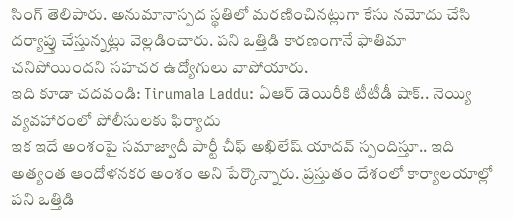సింగ్ తెలిపారు. అనుమానాస్పద స్థతిలో మరణించినట్లుగా కేసు నమోదు చేసి దర్యాప్తు చేస్తున్నట్లు వెల్లడించారు. పని ఒత్తిడి కారణంగానే ఫాతిమా చనిపోయిందని సహచర ఉద్యోగులు వాపోయారు.
ఇది కూడా చదవండి: Tirumala Laddu: ఏఆర్ డెయిరీకి టీటీడీ షాక్.. నెయ్యి వ్యవహారంలో పోలీసులకు ఫిర్యాదు
ఇక ఇదే అంశంపై సమాజ్వాదీ పార్టీ చీఫ్ అఖిలేష్ యాదవ్ స్పందిస్తూ.. ఇది అత్యంత ఆందోళనకర అంశం అని పేర్కొన్నారు. ప్రస్తుతం దేశంలో కార్యాలయాల్లో పని ఒత్తిడి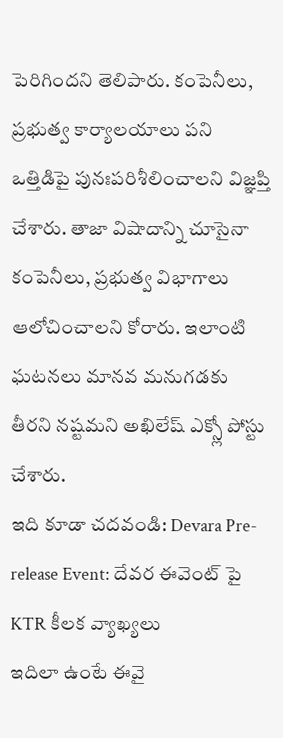పెరిగిందని తెలిపారు. కంపెనీలు, ప్రభుత్వ కార్యాలయాలు పని ఒత్తిడిపై పునఃపరిశీలించాలని విజ్ఞప్తి చేశారు. తాజా విషాదాన్ని చూసైనా కంపెనీలు, ప్రభుత్వ విభాగాలు ఆలోచించాలని కోరారు. ఇలాంటి ఘటనలు మానవ మనుగడకు తీరని నష్టమని అఖిలేష్ ఎక్స్లో పోస్టు చేశారు.
ఇది కూడా చదవండి: Devara Pre-release Event: దేవర ఈవెంట్ పై KTR కీలక వ్యాఖ్యలు
ఇదిలా ఉంటే ఈవై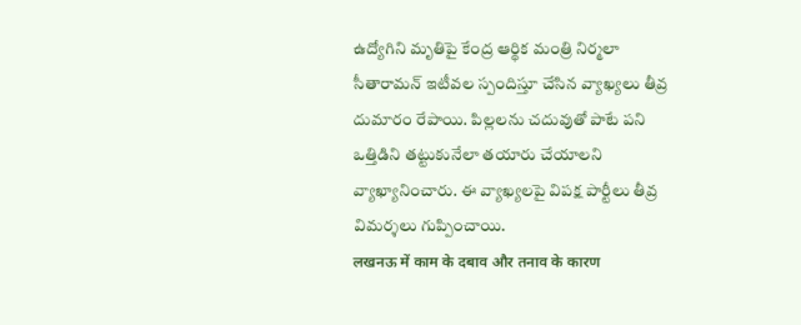ఉద్యోగిని మృతిపై కేంద్ర ఆర్థిక మంత్రి నిర్మలా సీతారామన్ ఇటీవల స్పందిస్తూ చేసిన వ్యాఖ్యలు తీవ్ర దుమారం రేపాయి. పిల్లలను చదువుతో పాటే పని ఒత్తిడిని తట్టుకునేలా తయారు చేయాలని వ్యాఖ్యానించారు. ఈ వ్యాఖ్యలపై విపక్ష పార్టీలు తీవ్ర విమర్శలు గుప్పించాయి.
लखनऊ में काम के दबाव और तनाव के कारण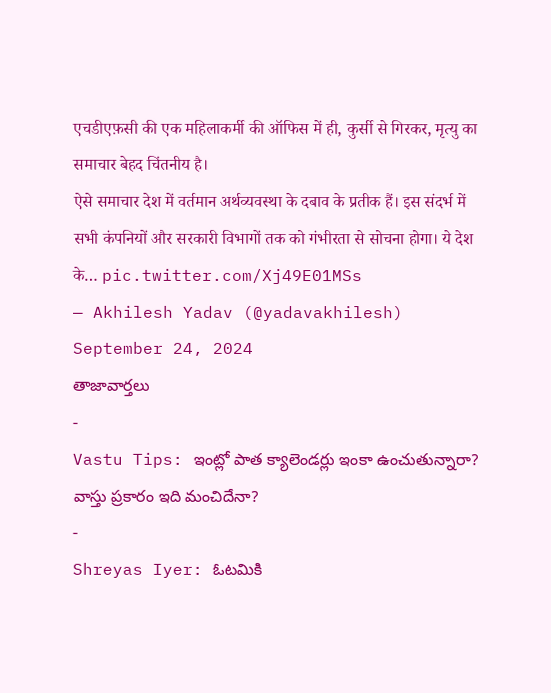एचडीएफ़सी की एक महिलाकर्मी की ऑफिस में ही, कुर्सी से गिरकर, मृत्यु का समाचार बेहद चिंतनीय है।
ऐसे समाचार देश में वर्तमान अर्थव्यवस्था के दबाव के प्रतीक हैं। इस संदर्भ में सभी कंपनियों और सरकारी विभागों तक को गंभीरता से सोचना होगा। ये देश के… pic.twitter.com/Xj49E01MSs
— Akhilesh Yadav (@yadavakhilesh) September 24, 2024
తాజావార్తలు
-
Vastu Tips: ఇంట్లో పాత క్యాలెండర్లు ఇంకా ఉంచుతున్నారా? వాస్తు ప్రకారం ఇది మంచిదేనా?
-
Shreyas Iyer: ఓటమికి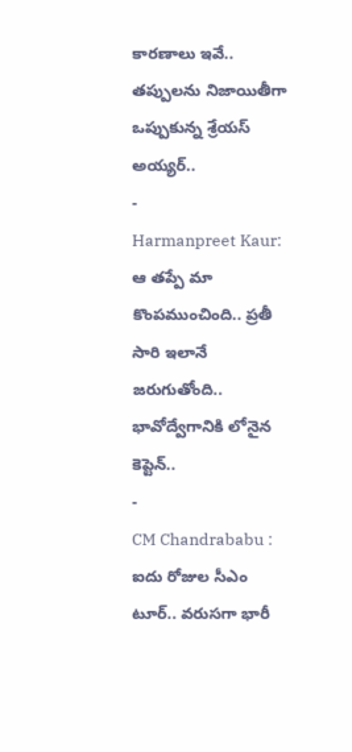కారణాలు ఇవే.. తప్పులను నిజాయితీగా ఒప్పుకున్న శ్రేయస్ అయ్యర్..
-
Harmanpreet Kaur: ఆ తప్పే మా కొంపముంచింది.. ప్రతీ సారి ఇలానే జరుగుతోంది.. భావోద్వేగానికి లోనైన కెప్టెన్..
-
CM Chandrababu : ఐదు రోజుల సీఎం టూర్.. వరుసగా భారీ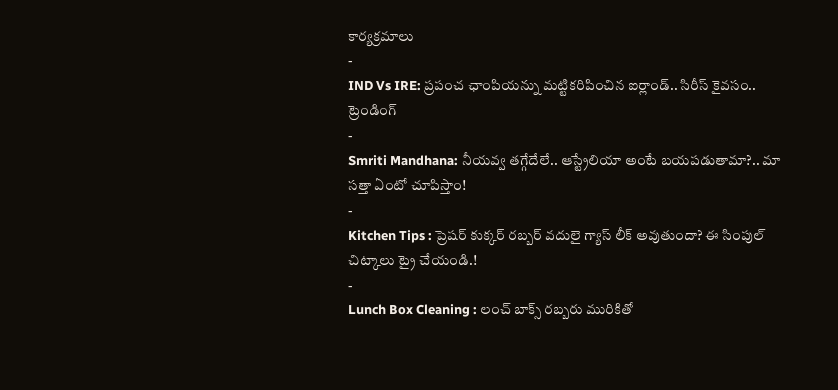కార్యక్రమాలు
-
IND Vs IRE: ప్రపంచ ఛాంపియన్ను మట్టికరిపించిన ఐర్లాండ్.. సిరీస్ కైవసం..
ట్రెండింగ్
-
Smriti Mandhana: నీయవ్వ తగ్గేదేలే.. ఆస్ట్రేలియా అంటే బయపడుతామా?.. మా సత్తా ఏంటో చూపిస్తాం!
-
Kitchen Tips : ప్రెషర్ కుక్కర్ రబ్బర్ వదులై గ్యాస్ లీక్ అవుతుందా? ఈ సింపుల్ చిట్కాలు ట్రై చేయండి.!
-
Lunch Box Cleaning : లంచ్ బాక్స్ రబ్బరు మురికితో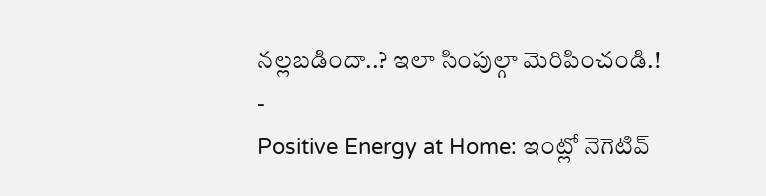నల్లబడిందా..? ఇలా సింపుల్గా మెరిపించండి.!
-
Positive Energy at Home: ఇంట్లో నెగెటివ్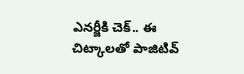ఎనర్జీకి చెక్.. ఈ చిట్కాలతో పాజిటివ్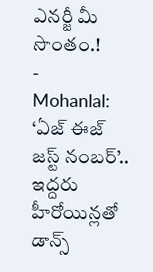ఎనర్జీ మీ సొంతం.!
-
Mohanlal: ‘ఏజ్ ఈజ్ జస్ట్ నంబర్’.. ఇద్దరు హీరోయిన్లతో డాన్స్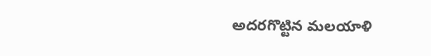అదరగొట్టిన మలయాళి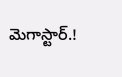మెగాస్టార్.!